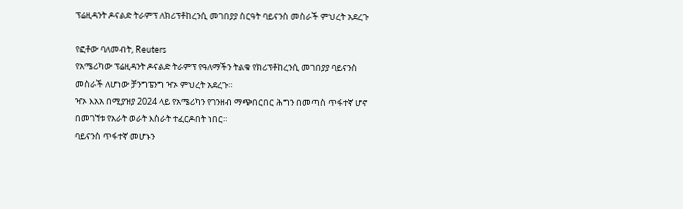ፕሬዚዳንት ዶናልድ ትራምፕ ለክሪፕቶከረንሲ መገበያያ ስርዓት ባይናንስ መስራች ምህረት አደረጉ

የፎቶው ባለመብት, Reuters
የአሜሪካው ፕሬዚዳንት ዶናልድ ትራምፕ የዓለማችን ትልቁ የክሪፕቶከረንሲ መገበያያ ባይናንስ መስራች ለሆነው ቻንግፔንግ ዣኦ ምህረት አደረጉ።
ዣኦ እአአ በሚያዝያ 2024 ላይ የአሜሪካን የገንዘብ ማጭበርበር ሕግን በመጣስ ጥፋተኛ ሆኖ በመገኘቱ የአራት ወራት እስራት ተፈርዶበት ነበር።
ባይናንስ ጥፋተኛ መሆኑን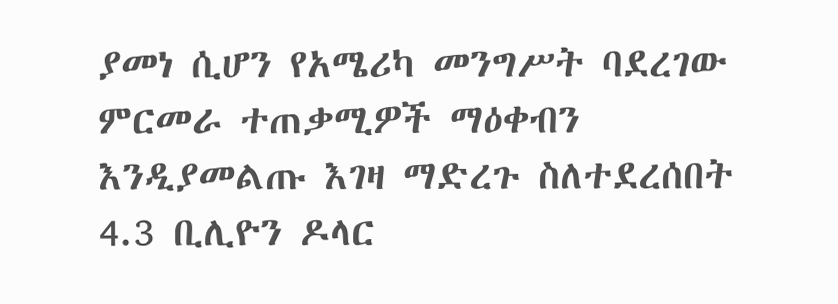ያመነ ሲሆን የአሜሪካ መንግሥት ባደረገው ምርመራ ተጠቃሚዎች ማዕቀብን እንዲያመልጡ እገዛ ማድረጉ ስለተደረሰበት 4.3 ቢሊዮን ዶላር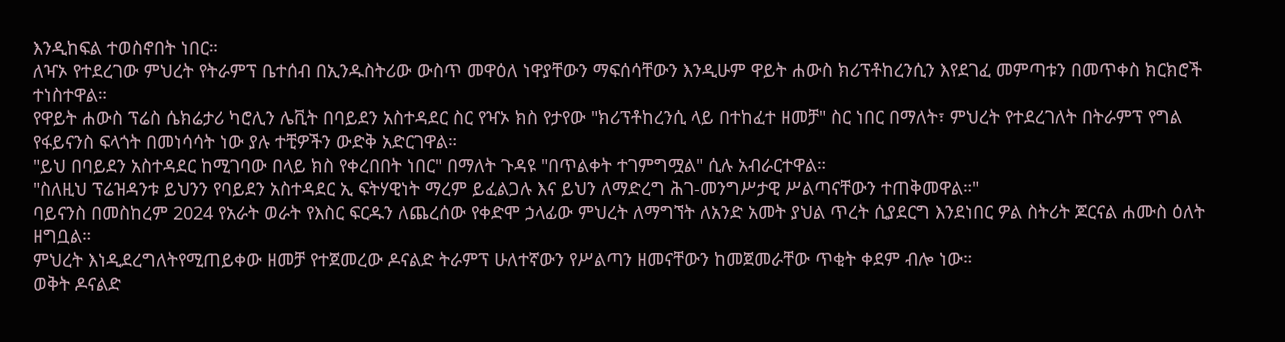እንዲከፍል ተወስኖበት ነበር።
ለዣኦ የተደረገው ምህረት የትራምፕ ቤተሰብ በኢንዱስትሪው ውስጥ መዋዕለ ነዋያቸውን ማፍሰሳቸውን እንዲሁም ዋይት ሐውስ ክሪፕቶከረንሲን እየደገፈ መምጣቱን በመጥቀስ ክርክሮች ተነስተዋል።
የዋይት ሐውስ ፕሬስ ሴክሬታሪ ካሮሊን ሌቪት በባይደን አስተዳደር ስር የዣኦ ክስ የታየው "ክሪፕቶከረንሲ ላይ በተከፈተ ዘመቻ" ስር ነበር በማለት፣ ምህረት የተደረገለት በትራምፕ የግል የፋይናንስ ፍላጎት በመነሳሳት ነው ያሉ ተቺዎችን ውድቅ አድርገዋል።
"ይህ በባይደን አስተዳደር ከሚገባው በላይ ክስ የቀረበበት ነበር" በማለት ጉዳዩ "በጥልቀት ተገምግሟል" ሲሉ አብራርተዋል።
"ስለዚህ ፕሬዝዳንቱ ይህንን የባይደን አስተዳደር ኢ ፍትሃዊነት ማረም ይፈልጋሉ እና ይህን ለማድረግ ሕገ-መንግሥታዊ ሥልጣናቸውን ተጠቅመዋል።"
ባይናንስ በመስከረም 2024 የአራት ወራት የእስር ፍርዱን ለጨረሰው የቀድሞ ኃላፊው ምህረት ለማግኘት ለአንድ አመት ያህል ጥረት ሲያደርግ እንደነበር ዎል ስትሪት ጆርናል ሐሙስ ዕለት ዘግቧል።
ምህረት እነዲደረግለትየሚጠይቀው ዘመቻ የተጀመረው ዶናልድ ትራምፕ ሁለተኛውን የሥልጣን ዘመናቸውን ከመጀመራቸው ጥቂት ቀደም ብሎ ነው።
ወቅት ዶናልድ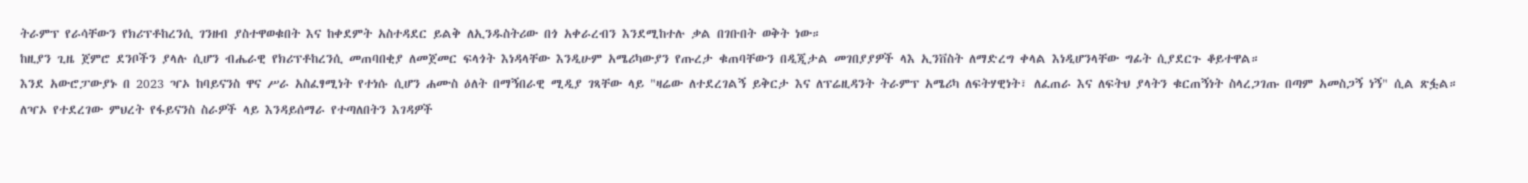ትራምፕ የራሳቸውን የክሪፕቶከረንሲ ገንዘብ ያስተዋወቁበት እና ከቀደምት አስተዳደር ይልቅ ለኢንዱስትሪው በጎ አቀራረብን እንደሚከተሉ ቃል በገቡበት ወቅት ነው።
ከዚያን ጊዜ ጀምሮ ደንቦችን ያላሉ ሲሆን ብሔራዊ የክሪፕቶከረንሲ መጠባበቂያ ለመጀመር ፍላጎት እነዳላቸው እንዲሁም አሜሪካውያን የጡረታ ቁጠባቸውን በዲጂታል መገበያያዎች ላእ ኢንቨስት ለማድረግ ቀላል እነዲሆንላቸው ግፊት ሲያደርጉ ቆይተዋል።
እንደ አውሮፓውያኑ በ 2023 ዣኦ ከባይናንስ ዋና ሥራ አስፈፃሚነት የተነሱ ሲሆን ሐሙስ ዕለት በማኝበራዊ ሚዲያ ገጻቸው ላይ "ዛሬው ለተደረገልኝ ይቅርታ እና ለፕሬዚዳንት ትራምፕ አሜሪካ ለፍትሃዊነት፣ ለፈጠራ እና ለፍትህ ያላትን ቁርጠኝነት ስላረጋገጡ በጣም አመስጋኝ ነኝ" ሲል ጽፏል።
ለዣኦ የተደረገው ምህረት የፋይናንስ ስራዎች ላይ እንዳይሰማራ የተጣለበትን እገዳዎች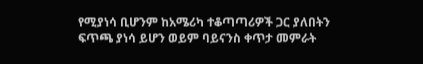የሚያነሳ ቢሆንም ከአሜሪካ ተቆጣጣሪዎች ጋር ያለበትን ፍጥጫ ያነሳ ይሆን ወይም ባይናንስ ቀጥታ መምራት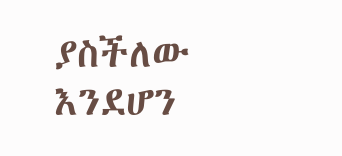ያስችለው እንደሆን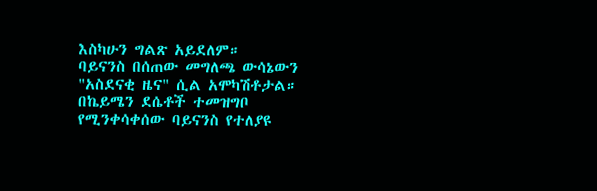እስካሁን ግልጽ አይደለም።
ባይናንስ በሰጠው መግለጫ ውሳኔውን "አስደናቂ ዜና" ሲል አሞካሽቶታል።
በኬይሜን ደሴቶች ተመዝግቦ የሚንቀሳቀሰው ባይናንስ የተለያዩ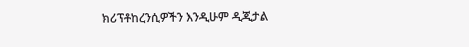ክሪፕቶከረንሲዎችን እንዲሁም ዲጂታል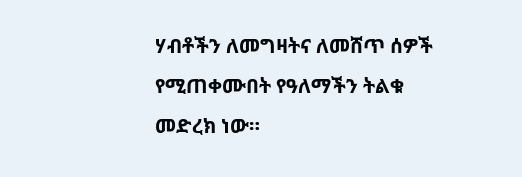ሃብቶችን ለመግዛትና ለመሸጥ ሰዎች የሚጠቀሙበት የዓለማችን ትልቁ መድረክ ነው።